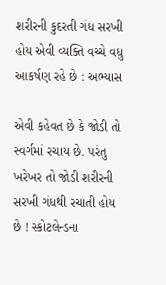શરીરની કુદરતી ગંધ સરખી હોય એવી વ્યક્તિ વચ્ચે વધુ આકર્ષણ રહે છે : અભ્યાસ

એવી કહેવત છે કે જોડી તો સ્વર્ગમાં રચાય છે. પરંતુ ખરેખર તો જોડી શરીરની સરખી ગંધથી રચાતી હોય છે ! સ્કોટલેન્ડના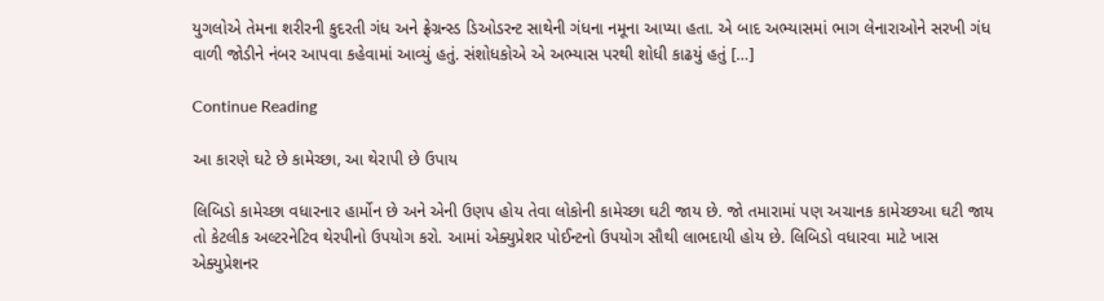યુગલોએ તેમના શરીરની કુદરતી ગંધ અને ફ્રેગ્રન્સ્ડ ડિઓડરન્ટ સાથેની ગંધના નમૂના આપ્યા હતા. એ બાદ અભ્યાસમાં ભાગ લેનારાઓને સરખી ગંધ વાળી જોડીને નંબર આપવા કહેવામાં આવ્યું હતું. સંશોધકોએ એ અભ્યાસ પરથી શોધી કાઢયું હતું […]

Continue Reading

આ કારણે ઘટે છે કામેચ્છા, આ થેરાપી છે ઉપાય

લિબિડો કામેચ્છા વધારનાર હાર્મોન છે અને એની ઉણપ હોય તેવા લોકોની કામેચ્છા ઘટી જાય છે. જો તમારામાં પણ અચાનક કામેચ્છઆ ઘટી જાય તો કેટલીક અલ્ટરનેટિવ થેરપીનો ઉપયોગ કરો. આમાં એક્યુપ્રેશર પોઈન્ટનો ઉપયોગ સૌથી લાભદાયી હોય છે. લિબિડો વધારવા માટે ખાસ એક્યુપ્રેશનર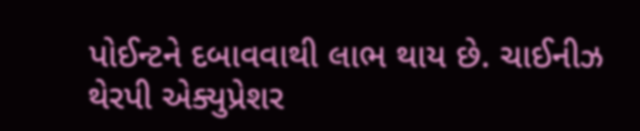પોઈન્ટને દબાવવાથી લાભ થાય છે. ચાઈનીઝ થેરપી એક્યુપ્રેશર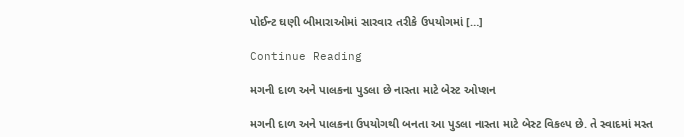પોઈન્ટ ઘણી બીમારાઓમાં સારવાર તરીકે ઉપયોગમાં […]

Continue Reading

મગની દાળ અને પાલકના પુડલા છે નાસ્તા માટે બેસ્ટ ઓપ્શન

મગની દાળ અને પાલકના ઉપયોગથી બનતા આ પુડલા નાસ્તા માટે બેસ્ટ વિકલ્પ છે. તે સ્વાદમાં મસ્ત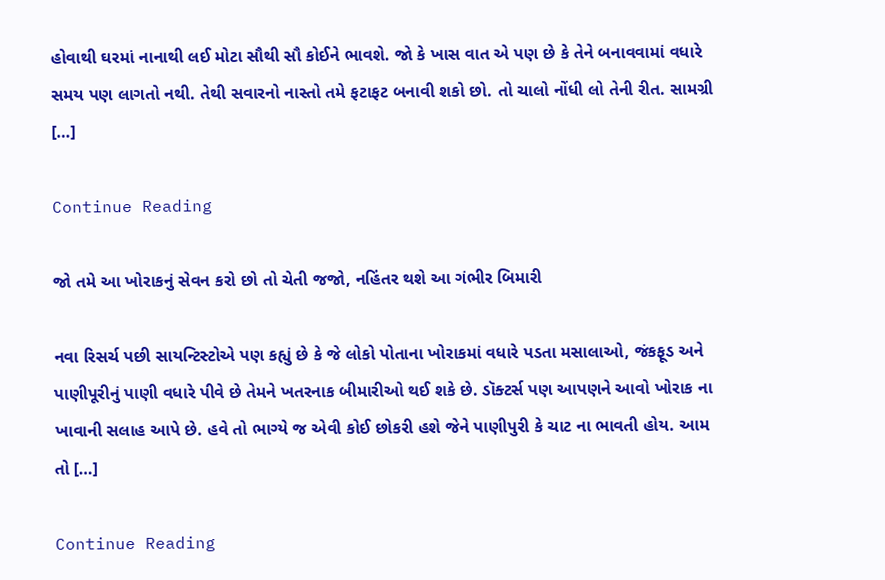હોવાથી ઘરમાં નાનાથી લઈ મોટા સૌથી સૌ કોઈને ભાવશે. જો કે ખાસ વાત એ પણ છે કે તેને બનાવવામાં વધારે સમય પણ લાગતો નથી. તેથી સવારનો નાસ્તો તમે ફટાફટ બનાવી શકો છો. તો ચાલો નોંધી લો તેની રીત. સામગ્રી […]

Continue Reading

જો તમે આ ખોરાકનું સેવન કરો છો તો ચેતી જજો, નહિંતર થશે આ ગંભીર બિમારી

નવા રિસર્ચ પછી સાયન્ટિસ્ટોએ પણ કહ્યું છે કે જે લોકો પોતાના ખોરાકમાં વધારે પડતા મસાલાઓ, જંકફૂડ અને પાણીપૂરીનું પાણી વધારે પીવે છે તેમને ખતરનાક બીમારીઓ થઈ શકે છે. ડૉક્ટર્સ પણ આપણને આવો ખોરાક ના ખાવાની સલાહ આપે છે. હવે તો ભાગ્યે જ એવી કોઈ છોકરી હશે જેને પાણીપુરી કે ચાટ ના ભાવતી હોય. આમ તો […]

Continue Reading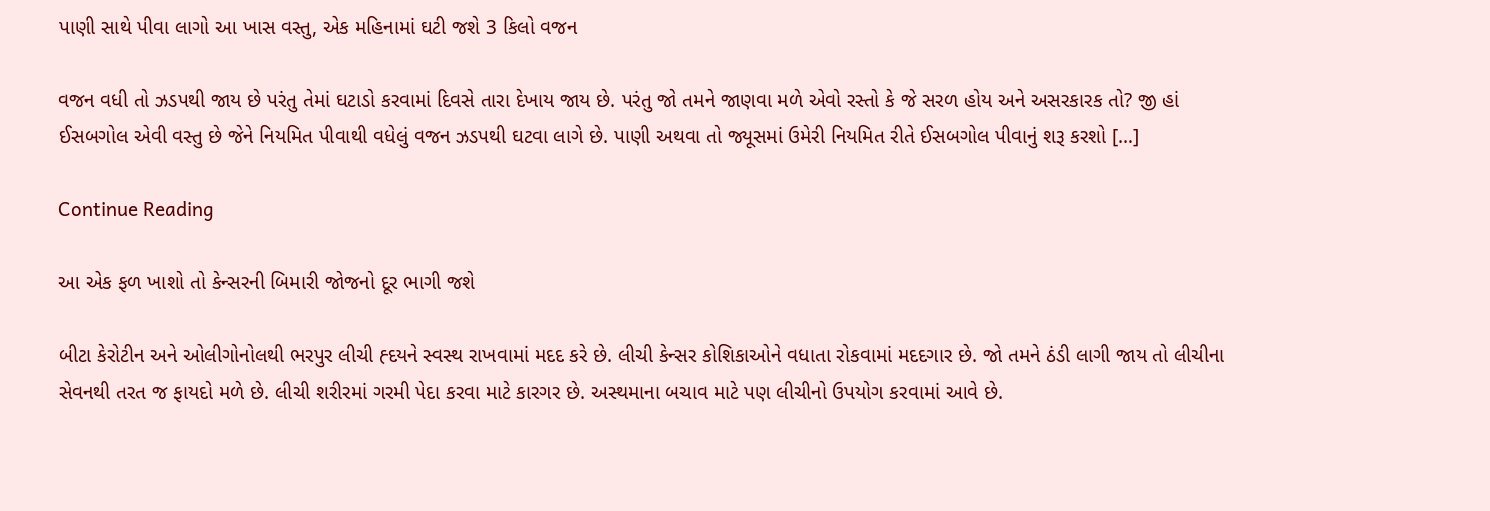પાણી સાથે પીવા લાગો આ ખાસ વસ્તુ, એક મહિનામાં ઘટી જશે 3 કિલો વજન

વજન વધી તો ઝડપથી જાય છે પરંતુ તેમાં ઘટાડો કરવામાં દિવસે તારા દેખાય જાય છે. પરંતુ જો તમને જાણવા મળે એવો રસ્તો કે જે સરળ હોય અને અસરકારક તો? જી હાં ઈસબગોલ એવી વસ્તુ છે જેને નિયમિત પીવાથી વધેલું વજન ઝડપથી ઘટવા લાગે છે. પાણી અથવા તો જ્યૂસમાં ઉમેરી નિયમિત રીતે ઈસબગોલ પીવાનું શરૂ કરશો […]

Continue Reading

આ એક ફળ ખાશો તો કેન્સરની બિમારી જોજનો દૂર ભાગી જશે

બીટા કેરોટીન અને ઓલીગોનોલથી ભરપુર લીચી હ્દયને સ્વસ્થ રાખવામાં મદદ કરે છે. લીચી કેન્સર કોશિકાઓને વધાતા રોકવામાં મદદગાર છે. જો તમને ઠંડી લાગી જાય તો લીચીના સેવનથી તરત જ ફાયદો મળે છે. લીચી શરીરમાં ગરમી પેદા કરવા માટે કારગર છે. અસ્થમાના બચાવ માટે પણ લીચીનો ઉપયોગ કરવામાં આવે છે.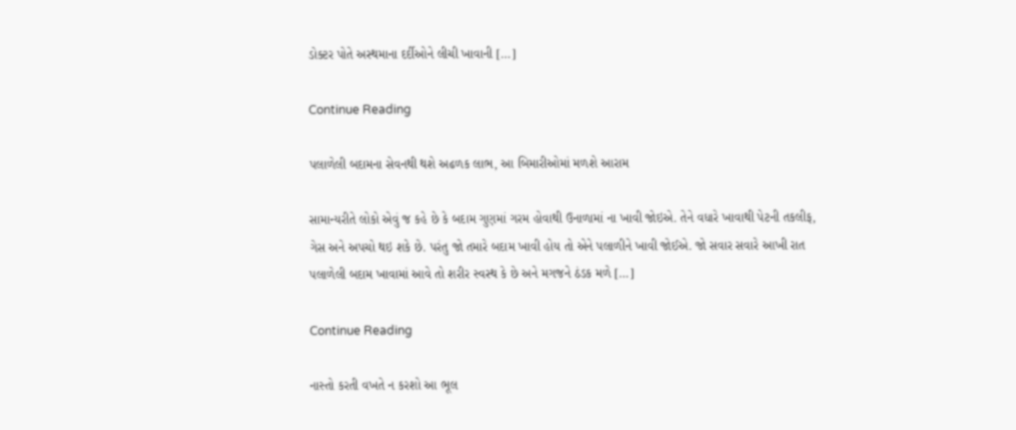ડોક્ટર પોતે અસ્થમાના દર્દીઓને લીચી ખાવાની […]

Continue Reading

પલાળેલી બદામના સેવનથી થશે અઢળક લાભ, આ બિમારીઓમાં મળશે આરામ

સામાન્યરીતે લોકો એવું જ કહે છે કે બદામ ગુણમાં ગરમ હોવાથી ઉનાળામાં ના ખાવી જોઇએ. તેને વધારે ખાવાથી પેટની તકલીફ, ગેસ અને અપચો થઇ શકે છે. પરંતુ જો તમારે બદામ ખાવી હોય તો એને પલાળીને ખાવી જોઈએ. જો સવાર સવારે આખી રાત પલાળેલી બદામ ખાવામાં આવે તો શરીર સ્વસ્થ કે છે અને મગજને ઠંડક મળે […]

Continue Reading

નાસ્તો કરતી વખતે ન કરશો આ ભૂલ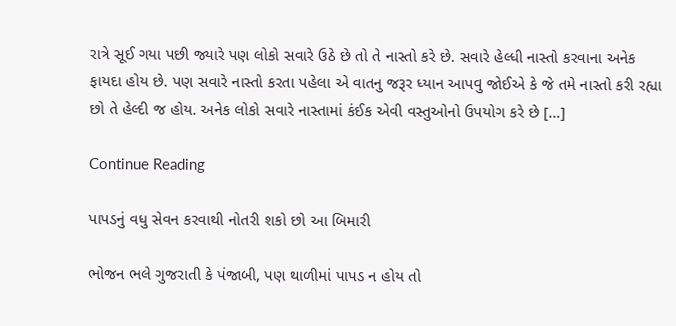રાત્રે સૂઈ ગયા પછી જ્યારે પણ લોકો સવારે ઉઠે છે તો તે નાસ્તો કરે છે. સવારે હેલ્ધી નાસ્તો કરવાના અનેક ફાયદા હોય છે. પણ સવારે નાસ્તો કરતા પહેલા એ વાતનુ જરૂર ધ્યાન આપવુ જોઈએ કે જે તમે નાસ્તો કરી રહ્યા છો તે હેલ્દી જ હોય. અનેક લોકો સવારે નાસ્તામાં કંઈક એવી વસ્તુઓનો ઉપયોગ કરે છે […]

Continue Reading

પાપડનું વધુ સેવન કરવાથી નોતરી શકો છો આ બિમારી

ભોજન ભલે ગુજરાતી કે પંજાબી, પણ થાળીમાં પાપડ ન હોય તો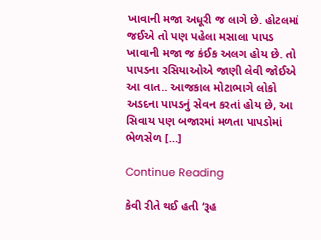ખાવાની મજા અધૂરી જ લાગે છે. હોટલમાં જઈએ તો પણ પહેલા મસાલા પાપડ ખાવાની મજા જ કંઈક અલગ હોય છે. તો પાપડના રસિયાઓએ જાણી લેવી જોઈએ આ વાત.. આજકાલ મોટાભાગે લોકો અડદના પાપડનું સેવન કરતાં હોય છે, આ સિવાય પણ બજારમાં મળતા પાપડોમાં ભેળસેળ […]

Continue Reading

કેવી રીતે થઈ હતી ‘રૂહ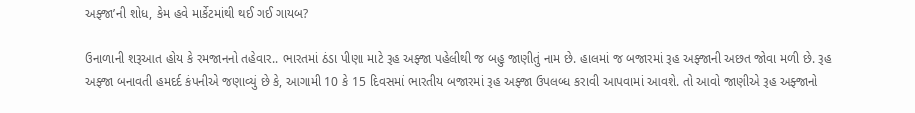અફ્જા’ની શોધ, કેમ હવે માર્કેટમાંથી થઈ ગઈ ગાયબ?

ઉનાળાની શરૂઆત હોય કે રમજાનનો તહેવાર.. ભારતમાં ઠંડા પીણા માટે રૂહ અફ્જા પહેલીથી જ બહુ જાણીતું નામ છે. હાલમાં જ બજારમાં રૂહ અફ્જાની અછત જોવા મળી છે. રૂહ અફ્જા બનાવતી હમદર્દ કંપનીએ જણાવ્યું છે કે, આગામી 10 કે 15 દિવસમાં ભારતીય બજારમાં રૂહ અફ્જા ઉપલબ્ધ કરાવી આપવામાં આવશે. તો આવો જાણીએ રૂહ અફ્જાનો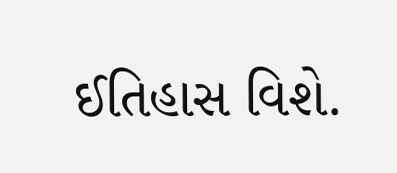ઈતિહાસ વિશે.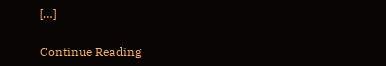[…]

Continue Reading